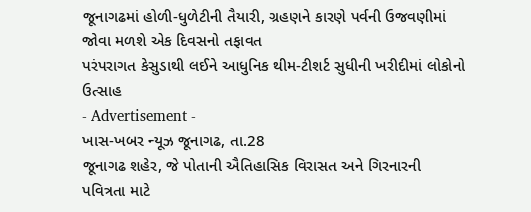જૂનાગઢમાં હોળી-ધુળેટીની તૈયારી, ગ્રહણને કારણે પર્વની ઉજવણીમાં જોવા મળશે એક દિવસનો તફાવત
પરંપરાગત કેસુડાથી લઈને આધુનિક થીમ-ટીશર્ટ સુધીની ખરીદીમાં લોકોનો ઉત્સાહ
- Advertisement -
ખાસ-ખબર ન્યૂઝ જૂનાગઢ, તા.28
જૂનાગઢ શહેર, જે પોતાની ઐતિહાસિક વિરાસત અને ગિરનારની પવિત્રતા માટે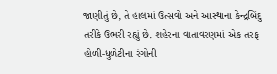જાણીતું છે, તે હાલમાં ઉત્સવો અને આસ્થાના કેન્દ્રબિંદુ તરીકે ઉભરી રહ્યું છે. શહેરના વાતાવરણમાં એક તરફ હોળી-ધુળેટીના રંગોની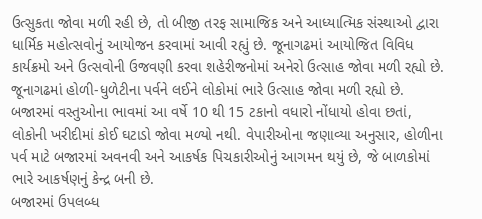ઉત્સુકતા જોવા મળી રહી છે, તો બીજી તરફ સામાજિક અને આધ્યાત્મિક સંસ્થાઓ દ્વારા ધાર્મિક મહોત્સવોનું આયોજન કરવામાં આવી રહ્યું છે. જૂનાગઢમાં આયોજિત વિવિધ કાર્યક્રમો અને ઉત્સવોની ઉજવણી કરવા શહેરીજનોમાં અનેરો ઉત્સાહ જોવા મળી રહ્યો છે.
જૂનાગઢમાં હોળી-ધુળેટીના પર્વને લઈને લોકોમાં ભારે ઉત્સાહ જોવા મળી રહ્યો છે. બજારમાં વસ્તુઓના ભાવમાં આ વર્ષે 10 થી 15 ટકાનો વધારો નોંધાયો હોવા છતાં, લોકોની ખરીદીમાં કોઈ ઘટાડો જોવા મળ્યો નથી. વેપારીઓના જણાવ્યા અનુસાર, હોળીના પર્વ માટે બજારમાં અવનવી અને આકર્ષક પિચકારીઓનું આગમન થયું છે, જે બાળકોમાં ભારે આકર્ષણનું કેન્દ્ર બની છે.
બજારમાં ઉપલબ્ધ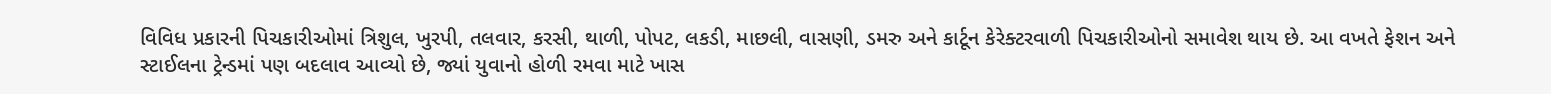વિવિધ પ્રકારની પિચકારીઓમાં ત્રિશુલ, ખુરપી, તલવાર, કરસી, થાળી, પોપટ, લકડી, માછલી, વાસણી, ડમરુ અને કાર્ટૂન કેરેક્ટરવાળી પિચકારીઓનો સમાવેશ થાય છે. આ વખતે ફેશન અને સ્ટાઈલના ટ્રેન્ડમાં પણ બદલાવ આવ્યો છે, જ્યાં યુવાનો હોળી રમવા માટે ખાસ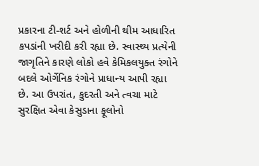પ્રકારના ટી-શર્ટ અને હોળીની થીમ આધારિત કપડાંની ખરીદી કરી રહ્યા છે. સ્વાસ્થ્ય પ્રત્યેની જાગૃતિને કારણે લોકો હવે કેમિકલયુક્ત રંગોને બદલે ઓર્ગેનિક રંગોને પ્રાધાન્ય આપી રહ્યા છે. આ ઉપરાંત, કુદરતી અને ત્વચા માટે સુરક્ષિત એવા કેસુડાના ફૂલોનો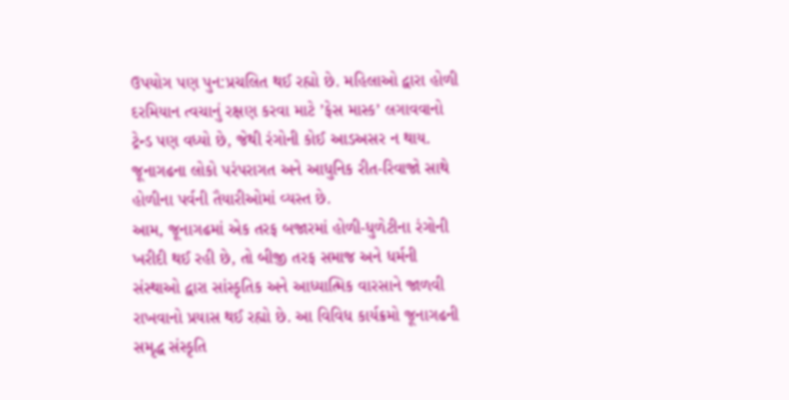ઉપયોગ પણ પુન:પ્રચલિત થઈ રહ્યો છે. મહિલાઓ દ્વારા હોળી દરમિયાન ત્વચાનું રક્ષણ કરવા માટે ’ફેસ માસ્ક’ લગાવવાનો ટ્રેન્ડ પણ વધ્યો છે, જેથી રંગોની કોઈ આડઅસર ન થાય. જૂનાગઢના લોકો પરંપરાગત અને આધુનિક રીત-રિવાજો સાથે હોળીના પર્વની તૈયારીઓમાં વ્યસ્ત છે.
આમ, જૂનાગઢમાં એક તરફ બજારમાં હોળી-ધુળેટીના રંગોની ખરીદી થઈ રહી છે, તો બીજી તરફ સમાજ અને ધર્મની સંસ્થાઓ દ્વારા સાંસ્કૃતિક અને આધ્યાત્મિક વારસાને જાળવી રાખવાનો પ્રયાસ થઈ રહ્યો છે. આ વિવિધ કાર્યક્રમો જૂનાગઢની સમૃદ્ધ સંસ્કૃતિ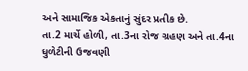અને સામાજિક એકતાનું સુંદર પ્રતીક છે.
તા.2 માર્ચે હોળી, તા.3ના રોજ ગ્રહણ અને તા.4ના ધુળેટીની ઉજવણી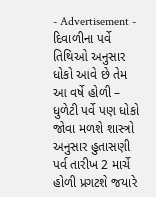- Advertisement -
દિવાળીના પર્વે તિથિઓ અનુસાર ધોકો આવે છે તેમ આ વર્ષે હોળી – ધુળેટી પર્વે પણ ધોકો જોવા મળશે શાસ્ત્રો અનુસાર હુતાસણી પર્વ તારીખ 2 માર્ચે હોળી પ્રગટશે જયારે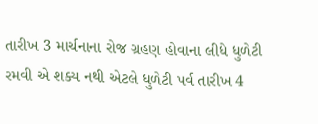તારીખ 3 માર્ચનાના રોજ ગ્રહણ હોવાના લીધે ધુળેટી રમવી એ શક્ય નથી એટલે ધુળેટી પર્વ તારીખ 4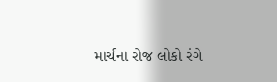માર્ચના રોજ લોકો રંગે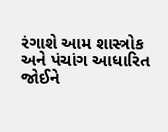રંગાશે આમ શાસ્ત્રોક અને પંચાંગ આધારિત જોઈને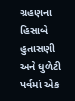ગ્રહણના હિસાબે હુતાસણી અને ધુળેટી પર્વમાં એક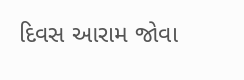દિવસ આરામ જોવા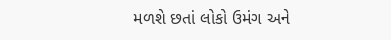મળશે છતાં લોકો ઉમંગ અને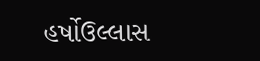હર્ષોઉલ્લાસ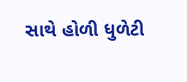સાથે હોળી ધુળેટી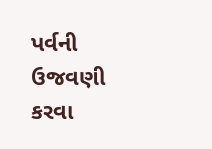પર્વની ઉજવણી કરવા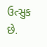ઉત્સુક છે.